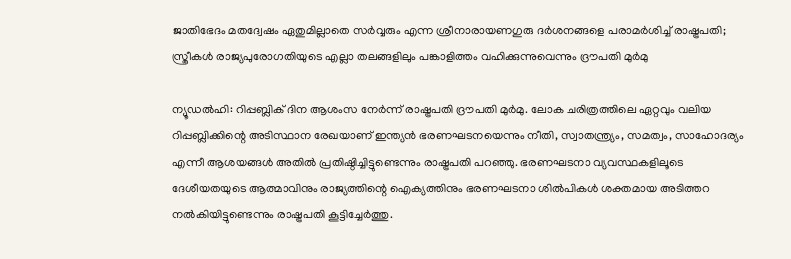ജാതിഭേദം മതദ്വേഷം ഏതുമില്ലാതെ സര്‍വ്വരും എന്ന ശ്രീനാരായണഗുരു ദര്‍ശനങ്ങളെ പരാമര്‍ശിച്ച് രാഷ്ട്രപതി; സ്ത്രീകള്‍ രാജ്യപുരോഗതിയുടെ എല്ലാ തലങ്ങളിലും പങ്കാളിത്തം വഹിക്കുന്നുവെന്നും ദ്രൗപതി മുര്‍മു

ന്യൂഡല്‍ഹി: റിപ്പബ്ലിക് ദിന ആശംസ നേര്‍ന്ന് രാഷ്ട്രപതി ദ്രൗപതി മുര്‍മു. ലോക ചരിത്രത്തിലെ ഏറ്റവും വലിയ റിപ്പബ്ലിക്കിന്റെ അടിസ്ഥാന രേഖയാണ് ഇന്ത്യന്‍ ഭരണഘടനയെന്നും നീതി, സ്വാതന്ത്ര്യം, സമത്വം, സാഹോദര്യം എന്നീ ആശയങ്ങള്‍ അതില്‍ പ്രതിഷ്ഠിച്ചിട്ടുണ്ടെന്നും രാഷ്ട്രപതി പറഞ്ഞു. ഭരണഘടനാ വ്യവസ്ഥകളിലൂടെ ദേശീയതയുടെ ആത്മാവിനും രാജ്യത്തിന്റെ ഐക്യത്തിനും ഭരണഘടനാ ശില്‍പികള്‍ ശക്തമായ അടിത്തറ നല്‍കിയിട്ടുണ്ടെന്നും രാഷ്ട്രപതി കൂട്ടിച്ചേര്‍ത്തു.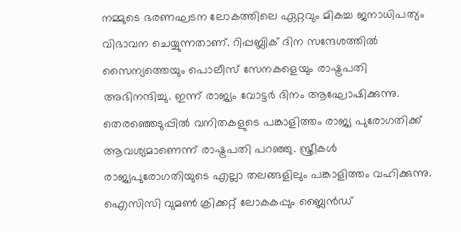നമ്മുടെ ഭരണഘടന ലോകത്തിലെ ഏറ്റവും മികച്ച ജനാധിപത്യം വിഭാവന ചെയ്യുന്നതാണ്. റിപ്പബ്ലിക് ദിന സന്ദേശത്തില്‍ സൈന്യത്തെയും പൊലീസ് സേനകളെയും രാഷ്ട്രപതി അഭിനന്ദിച്ചു. ഇന്ന് രാജ്യം വോട്ടര്‍ ദിനം ആഘോഷിക്കുന്നു. തെരഞ്ഞെടുപ്പില്‍ വനിതകളുടെ പങ്കാളിത്തം രാജ്യ പുരോഗതിക്ക് ആവശ്യമാണെന്ന് രാഷ്ട്രപതി പറഞ്ഞു. സ്ത്രീകള്‍ രാജ്യപുരോഗതിയുടെ എല്ലാ തലങ്ങളിലും പങ്കാളിത്തം വഹിക്കുന്നു. ഐസിസി വുമണ്‍ ക്രിക്കറ്റ് ലോകകപ്പും ബ്ലൈന്‍ഡ്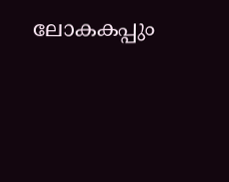ലോകകപ്പും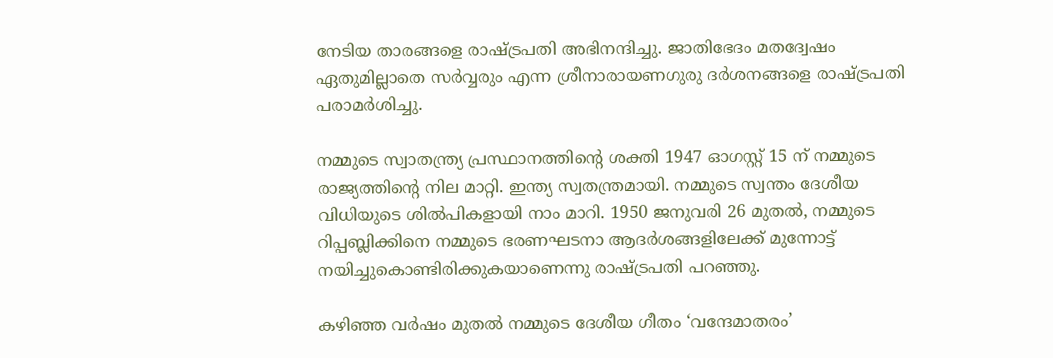നേടിയ താരങ്ങളെ രാഷ്ട്രപതി അഭിനന്ദിച്ചു. ജാതിഭേദം മതദ്വേഷം ഏതുമില്ലാതെ സര്‍വ്വരും എന്ന ശ്രീനാരായണഗുരു ദര്‍ശനങ്ങളെ രാഷ്ട്രപതി പരാമര്‍ശിച്ചു.

നമ്മുടെ സ്വാതന്ത്ര്യ പ്രസ്ഥാനത്തിന്റെ ശക്തി 1947 ഓഗസ്റ്റ് 15 ന് നമ്മുടെ രാജ്യത്തിന്റെ നില മാറ്റി. ഇന്ത്യ സ്വതന്ത്രമായി. നമ്മുടെ സ്വന്തം ദേശീയ വിധിയുടെ ശില്‍പികളായി നാം മാറി. 1950 ജനുവരി 26 മുതല്‍, നമ്മുടെ റിപ്പബ്ലിക്കിനെ നമ്മുടെ ഭരണഘടനാ ആദര്‍ശങ്ങളിലേക്ക് മുന്നോട്ട് നയിച്ചുകൊണ്ടിരിക്കുകയാണെന്നു രാഷ്ട്രപതി പറഞ്ഞു.

കഴിഞ്ഞ വര്‍ഷം മുതല്‍ നമ്മുടെ ദേശീയ ഗീതം ‘വന്ദേമാതരം’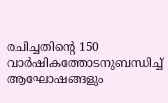രചിച്ചതിന്റെ 150 വാര്‍ഷികത്തോടനുബന്ധിച്ച് ആഘോഷങ്ങളും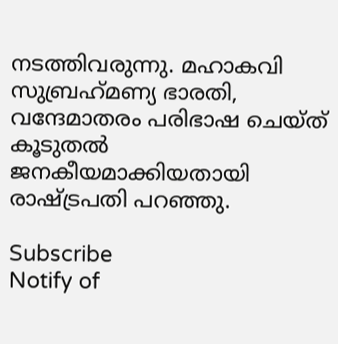നടത്തിവരുന്നു. മഹാകവി സുബ്രഹ്‌മണ്യ ഭാരതി, വന്ദേമാതരം പരിഭാഷ ചെയ്ത് കൂടുതല്‍ ജനകീയമാക്കിയതായി രാഷ്ട്രപതി പറഞ്ഞു.

Subscribe
Notify of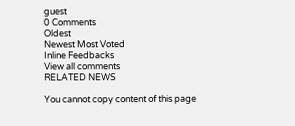guest
0 Comments
Oldest
Newest Most Voted
Inline Feedbacks
View all comments
RELATED NEWS

You cannot copy content of this page